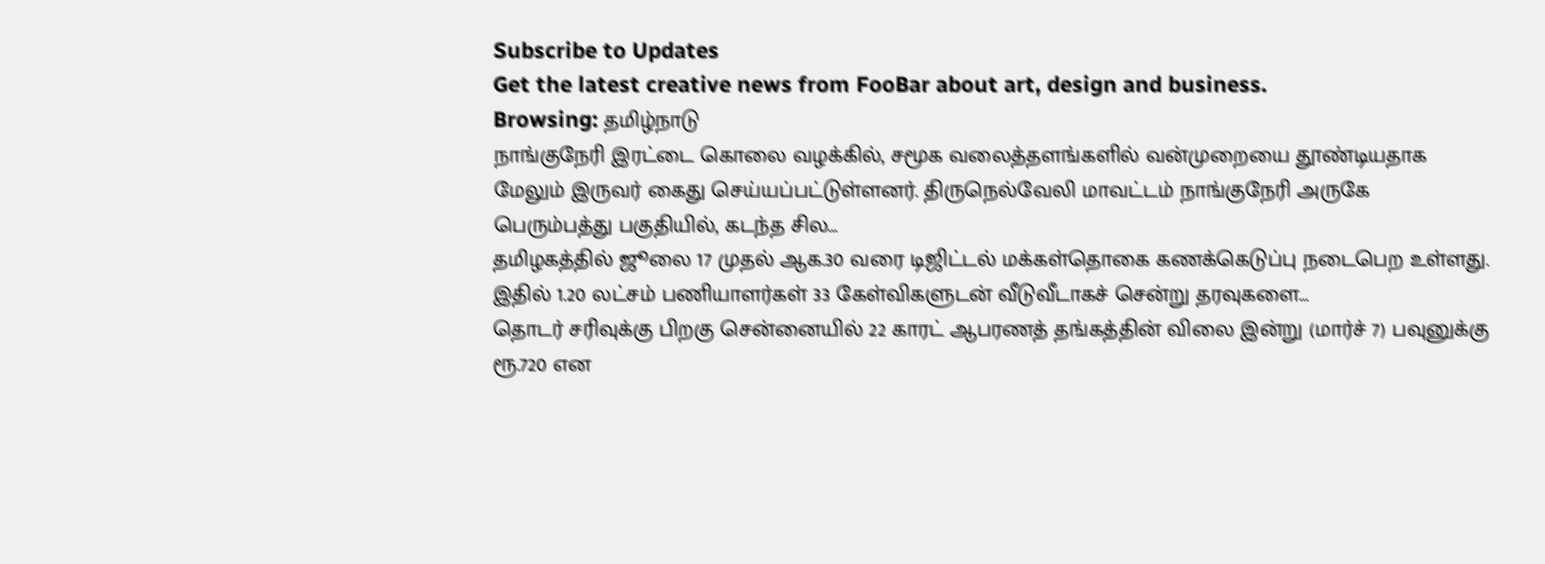Subscribe to Updates
Get the latest creative news from FooBar about art, design and business.
Browsing: தமிழ்நாடு
நாங்குநேரி இரட்டை கொலை வழக்கில், சமூக வலைத்தளங்களில் வன்முறையை தூண்டியதாக மேலும் இருவர் கைது செய்யப்பட்டுள்ளனர். திருநெல்வேலி மாவட்டம் நாங்குநேரி அருகே பெரும்பத்து பகுதியில், கடந்த சில…
தமிழகத்தில் ஜூலை 17 முதல் ஆக.30 வரை டிஜிட்டல் மக்கள்தொகை கணக்கெடுப்பு நடைபெற உள்ளது. இதில் 1.20 லட்சம் பணியாளர்கள் 33 கேள்விகளுடன் வீடுவீடாகச் சென்று தரவுகளை…
தொடர் சரிவுக்கு பிறகு சென்னையில் 22 காரட் ஆபரணத் தங்கத்தின் விலை இன்று (மார்ச் 7) பவுனுக்கு ரூ.720 என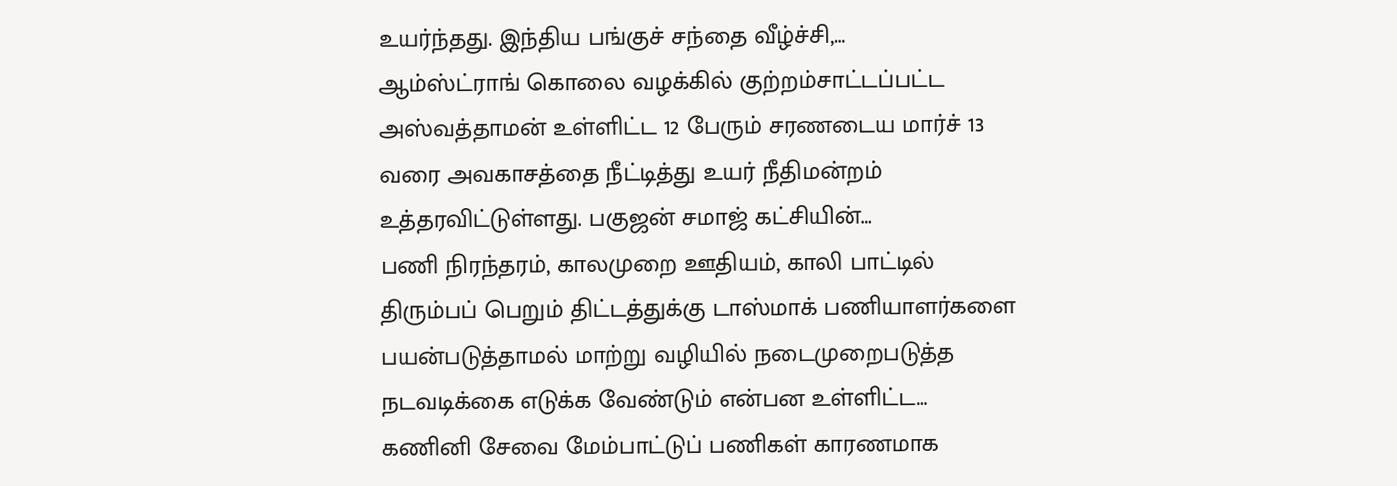உயர்ந்தது. இந்திய பங்குச் சந்தை வீழ்ச்சி,…
ஆம்ஸ்ட்ராங் கொலை வழக்கில் குற்றம்சாட்டப்பட்ட அஸ்வத்தாமன் உள்ளிட்ட 12 பேரும் சரணடைய மார்ச் 13 வரை அவகாசத்தை நீட்டித்து உயர் நீதிமன்றம் உத்தரவிட்டுள்ளது. பகுஜன் சமாஜ் கட்சியின்…
பணி நிரந்தரம், காலமுறை ஊதியம், காலி பாட்டில் திரும்பப் பெறும் திட்டத்துக்கு டாஸ்மாக் பணியாளர்களை பயன்படுத்தாமல் மாற்று வழியில் நடைமுறைபடுத்த நடவடிக்கை எடுக்க வேண்டும் என்பன உள்ளிட்ட…
கணினி சேவை மேம்பாட்டுப் பணிகள் காரணமாக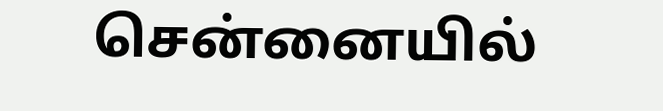சென்னையில்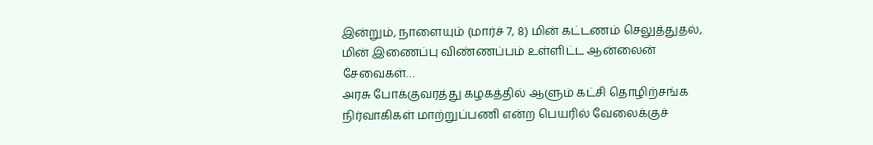இன்றும், நாளையும் (மார்ச் 7, 8) மின் கட்டணம் செலுத்துதல், மின் இணைப்பு விண்ணப்பம் உள்ளிட்ட ஆன்லைன் சேவைகள்…
அரசு போக்குவரத்து கழகத்தில் ஆளும் கட்சி தொழிற்சங்க நிர்வாகிகள் மாற்றுப்பணி என்ற பெயரில் வேலைக்குச்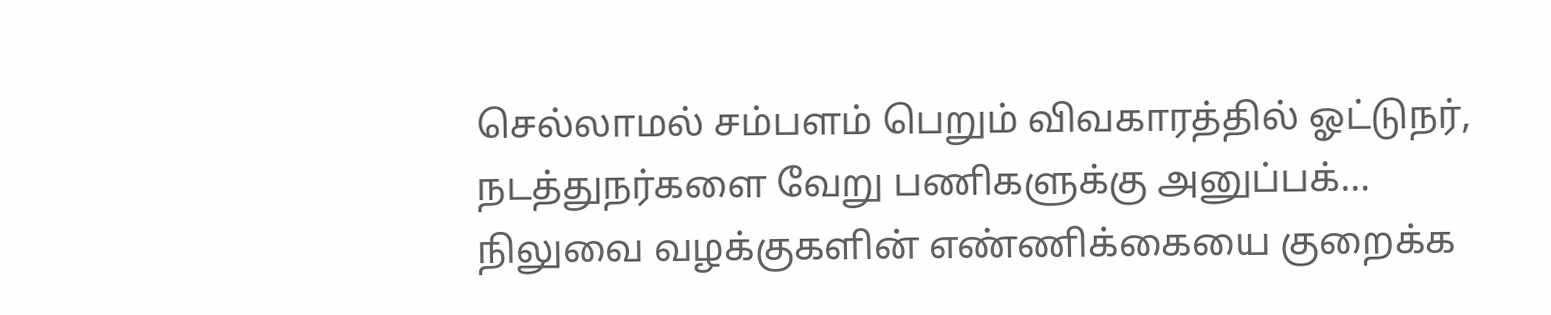செல்லாமல் சம்பளம் பெறும் விவகாரத்தில் ஓட்டுநர், நடத்துநர்களை வேறு பணிகளுக்கு அனுப்பக்…
நிலுவை வழக்குகளின் எண்ணிக்கையை குறைக்க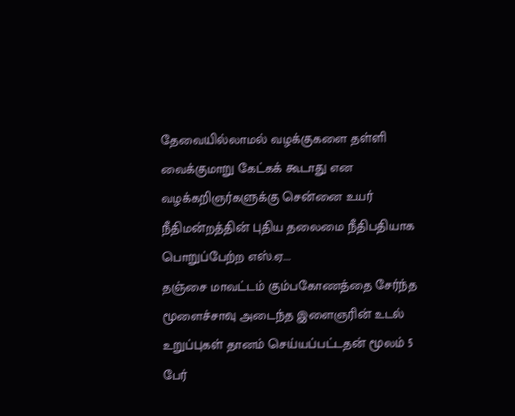தேவையில்லாமல் வழக்குகளை தள்ளி வைக்குமாறு கேட்கக் கூடாது என வழக்கறிஞர்களுக்கு சென்னை உயர் நீதிமன்றத்தின் புதிய தலைமை நீதிபதியாக பொறுப்பேற்ற எஸ்.ஏ.…
தஞ்சை மாவட்டம் கும்பகோணத்தை சேர்ந்த மூளைச்சாவு அடைந்த இளைஞரின் உடல் உறுப்புகள் தானம் செய்யப்பட்டதன் மூலம் 5 பேர்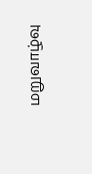மறுவாழ்வு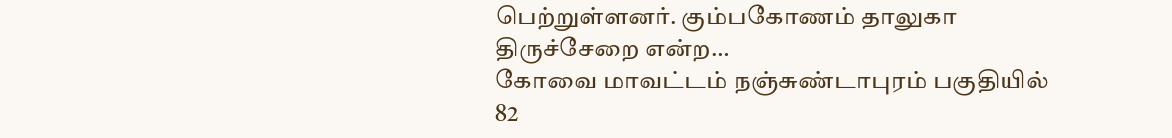பெற்றுள்ளனர். கும்பகோணம் தாலுகா திருச்சேறை என்ற…
கோவை மாவட்டம் நஞ்சுண்டாபுரம் பகுதியில் 82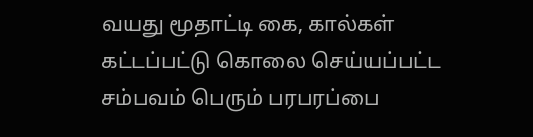வயது மூதாட்டி கை, கால்கள் கட்டப்பட்டு கொலை செய்யப்பட்ட சம்பவம் பெரும் பரபரப்பை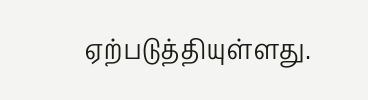ஏற்படுத்தியுள்ளது.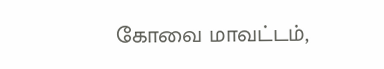கோவை மாவட்டம்,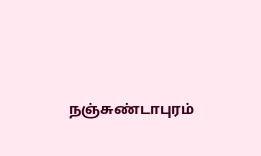நஞ்சுண்டாபுரம்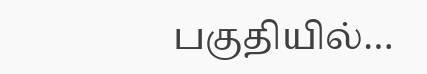பகுதியில்…